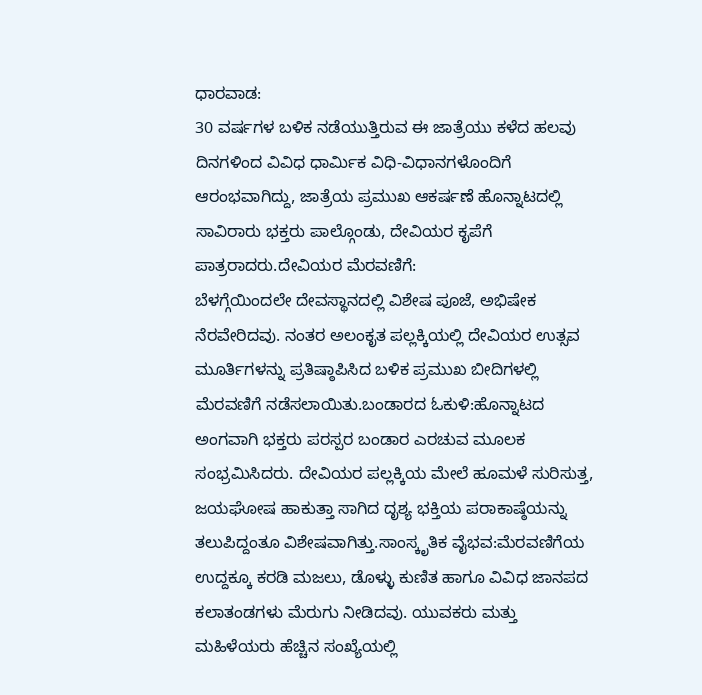ಧಾರವಾಡ:
30 ವರ್ಷಗಳ ಬಳಿಕ ನಡೆಯುತ್ತಿರುವ ಈ ಜಾತ್ರೆಯು ಕಳೆದ ಹಲವು ದಿನಗಳಿಂದ ವಿವಿಧ ಧಾರ್ಮಿಕ ವಿಧಿ-ವಿಧಾನಗಳೊಂದಿಗೆ ಆರಂಭವಾಗಿದ್ದು, ಜಾತ್ರೆಯ ಪ್ರಮುಖ ಆಕರ್ಷಣೆ ಹೊನ್ನಾಟದಲ್ಲಿ ಸಾವಿರಾರು ಭಕ್ತರು ಪಾಲ್ಗೊಂಡು, ದೇವಿಯರ ಕೃಪೆಗೆ ಪಾತ್ರರಾದರು.ದೇವಿಯರ ಮೆರವಣಿಗೆ:
ಬೆಳಗ್ಗೆಯಿಂದಲೇ ದೇವಸ್ಥಾನದಲ್ಲಿ ವಿಶೇಷ ಪೂಜೆ, ಅಭಿಷೇಕ ನೆರವೇರಿದವು. ನಂತರ ಅಲಂಕೃತ ಪಲ್ಲಕ್ಕಿಯಲ್ಲಿ ದೇವಿಯರ ಉತ್ಸವ ಮೂರ್ತಿಗಳನ್ನು ಪ್ರತಿಷ್ಠಾಪಿಸಿದ ಬಳಿಕ ಪ್ರಮುಖ ಬೀದಿಗಳಲ್ಲಿ ಮೆರವಣಿಗೆ ನಡೆಸಲಾಯಿತು.ಬಂಡಾರದ ಓಕುಳಿ:ಹೊನ್ನಾಟದ ಅಂಗವಾಗಿ ಭಕ್ತರು ಪರಸ್ಪರ ಬಂಡಾರ ಎರಚುವ ಮೂಲಕ ಸಂಭ್ರಮಿಸಿದರು. ದೇವಿಯರ ಪಲ್ಲಕ್ಕಿಯ ಮೇಲೆ ಹೂಮಳೆ ಸುರಿಸುತ್ತ, ಜಯಘೋಷ ಹಾಕುತ್ತಾ ಸಾಗಿದ ದೃಶ್ಯ ಭಕ್ತಿಯ ಪರಾಕಾಷ್ಠೆಯನ್ನು ತಲುಪಿದ್ದಂತೂ ವಿಶೇಷವಾಗಿತ್ತು.ಸಾಂಸ್ಕೃತಿಕ ವೈಭವ:ಮೆರವಣಿಗೆಯ ಉದ್ದಕ್ಕೂ ಕರಡಿ ಮಜಲು, ಡೊಳ್ಳು ಕುಣಿತ ಹಾಗೂ ವಿವಿಧ ಜಾನಪದ ಕಲಾತಂಡಗಳು ಮೆರುಗು ನೀಡಿದವು. ಯುವಕರು ಮತ್ತು ಮಹಿಳೆಯರು ಹೆಚ್ಚಿನ ಸಂಖ್ಯೆಯಲ್ಲಿ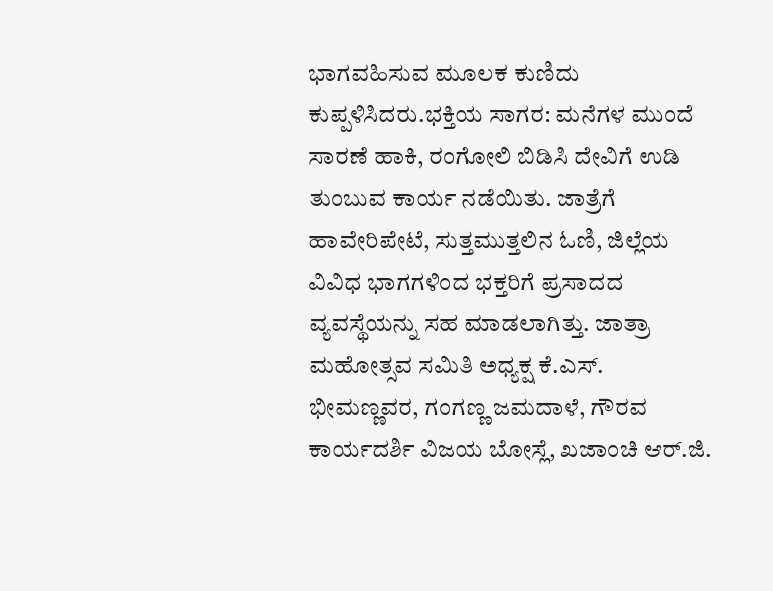ಭಾಗವಹಿಸುವ ಮೂಲಕ ಕುಣಿದು ಕುಪ್ಪಳಿಸಿದರು.ಭಕ್ತಿಯ ಸಾಗರ: ಮನೆಗಳ ಮುಂದೆ ಸಾರಣೆ ಹಾಕಿ, ರಂಗೋಲಿ ಬಿಡಿಸಿ ದೇವಿಗೆ ಉಡಿ ತುಂಬುವ ಕಾರ್ಯ ನಡೆಯಿತು. ಜಾತ್ರೆಗೆ ಹಾವೇರಿಪೇಟೆ, ಸುತ್ತಮುತ್ತಲಿನ ಓಣಿ, ಜಿಲ್ಲೆಯ ವಿವಿಧ ಭಾಗಗಳಿಂದ ಭಕ್ತರಿಗೆ ಪ್ರಸಾದದ ವ್ಯವಸ್ಥೆಯನ್ನು ಸಹ ಮಾಡಲಾಗಿತ್ತು. ಜಾತ್ರಾ ಮಹೋತ್ಸವ ಸಮಿತಿ ಅಧ್ಯಕ್ಷ ಕೆ.ಎಸ್. ಭೀಮಣ್ಣವರ, ಗಂಗಣ್ಣ ಜಮದಾಳೆ, ಗೌರವ ಕಾರ್ಯದರ್ಶಿ ವಿಜಯ ಬೋಸ್ಲೆ, ಖಜಾಂಚಿ ಆರ್.ಜಿ.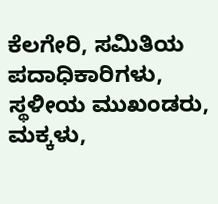ಕೆಲಗೇರಿ, ಸಮಿತಿಯ ಪದಾಧಿಕಾರಿಗಳು, ಸ್ಥಳೀಯ ಮುಖಂಡರು, ಮಕ್ಕಳು,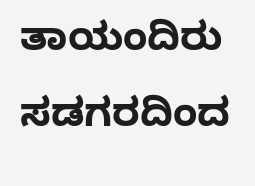ತಾಯಂದಿರು ಸಡಗರದಿಂದ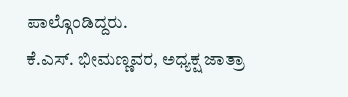ಪಾಲ್ಗೊಂಡಿದ್ದರು.
ಕೆ.ಎಸ್. ಭೀಮಣ್ಣವರ, ಅಧ್ಯಕ್ಷ ಜಾತ್ರಾ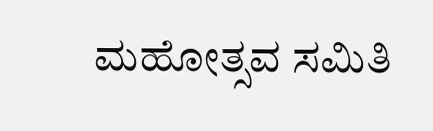ಮಹೋತ್ಸವ ಸಮಿತಿ